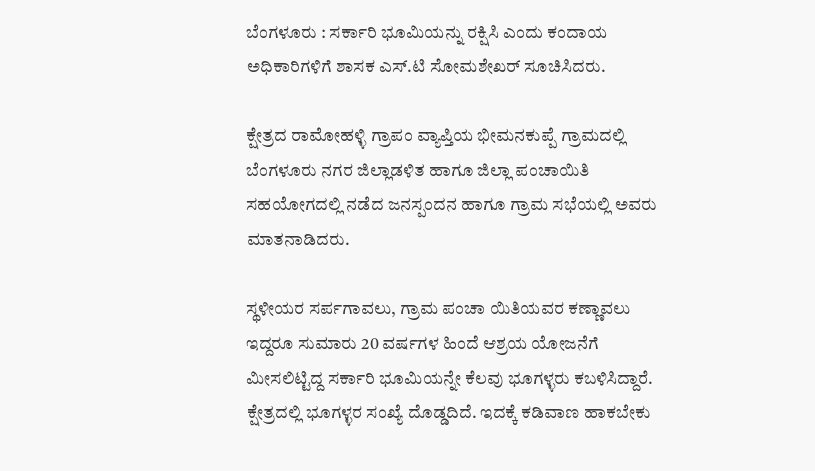ಬೆಂಗಳೂರು : ಸರ್ಕಾರಿ ಭೂಮಿಯನ್ನು ರಕ್ಷಿಸಿ ಎಂದು ಕಂದಾಯ ಅಧಿಕಾರಿಗಳಿಗೆ ಶಾಸಕ ಎಸ್.ಟಿ ಸೋಮಶೇಖರ್ ಸೂಚಿಸಿದರು.

ಕ್ಷೇತ್ರದ ರಾಮೋಹಳ್ಳಿ ಗ್ರಾಪಂ ವ್ಯಾಪ್ತಿಯ ಭೀಮನಕುಪ್ಪೆ ಗ್ರಾಮದಲ್ಲಿ ಬೆಂಗಳೂರು ನಗರ ಜಿಲ್ಲಾಡಳಿತ ಹಾಗೂ ಜಿಲ್ಲಾ ಪಂಚಾಯಿತಿ ಸಹಯೋಗದಲ್ಲಿ ನಡೆದ ಜನಸ್ಪಂದನ ಹಾಗೂ ಗ್ರಾಮ ಸಭೆಯಲ್ಲಿ ಅವರು ಮಾತನಾಡಿದರು.

ಸ್ಥಳೀಯರ ಸರ್ಪಗಾವಲು, ಗ್ರಾಮ ಪಂಚಾ ಯಿತಿಯವರ ಕಣ್ಣಾವಲು ಇದ್ದರೂ ಸುಮಾರು 20 ವರ್ಷಗಳ ಹಿಂದೆ ಆಶ್ರಯ ಯೋಜನೆಗೆ ಮೀಸಲಿಟ್ಟಿದ್ದ ಸರ್ಕಾರಿ ಭೂಮಿಯನ್ನೇ ಕೆಲವು ಭೂಗಳ್ಳರು ಕಬಳಿಸಿದ್ದಾರೆ. ಕ್ಷೇತ್ರದಲ್ಲಿ ಭೂಗಳ್ಳರ ಸಂಖ್ಯೆ ದೊಡ್ಡದಿದೆ. ಇದಕ್ಕೆ ಕಡಿವಾಣ ಹಾಕಬೇಕು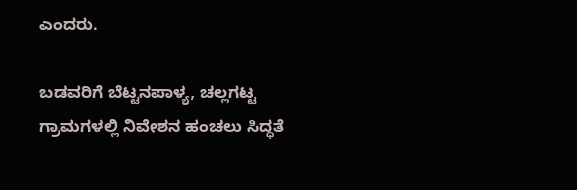ಎಂದರು.

ಬಡವರಿಗೆ ಬೆಟ್ಟನಪಾಳ್ಯ, ಚಲ್ಲಗಟ್ಟ ಗ್ರಾಮಗಳಲ್ಲಿ ನಿವೇಶನ ಹಂಚಲು ಸಿದ್ಧತೆ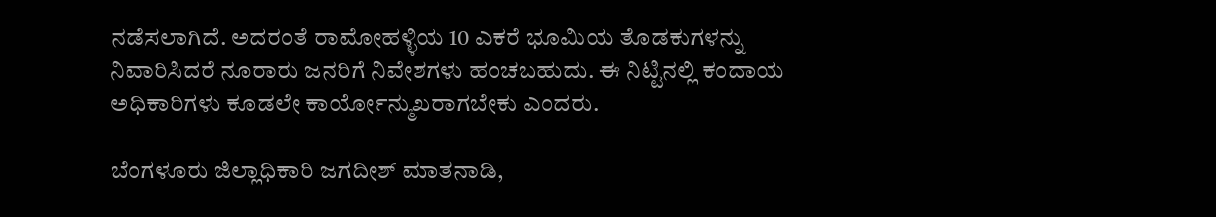ನಡೆಸಲಾಗಿದೆ. ಅದರಂತೆ ರಾಮೋಹಳ್ಳಿಯ 10 ಎಕರೆ ಭೂಮಿಯ ತೊಡಕುಗಳನ್ನು ನಿವಾರಿಸಿದರೆ ನೂರಾರು ಜನರಿಗೆ ನಿವೇಶಗಳು ಹಂಚಬಹುದು. ಈ ನಿಟ್ಟಿನಲ್ಲಿ ಕಂದಾಯ ಅಧಿಕಾರಿಗಳು ಕೂಡಲೇ ಕಾರ್ಯೋನ್ಮುಖರಾಗಬೇಕು ಎಂದರು.

ಬೆಂಗಳೂರು ಜಿಲ್ಲಾಧಿಕಾರಿ ಜಗದೀಶ್ ಮಾತನಾಡಿ,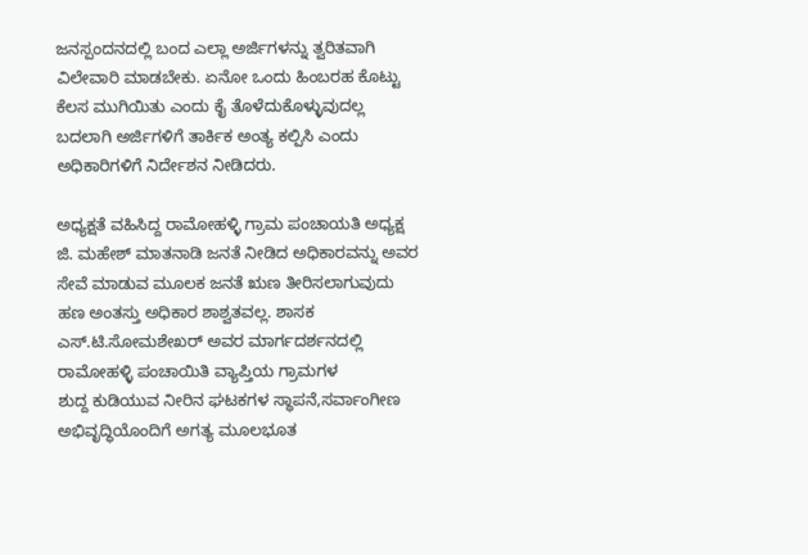ಜನಸ್ಪಂದನದಲ್ಲಿ ಬಂದ ಎಲ್ಲಾ ಅರ್ಜಿಗಳನ್ನು ತ್ವರಿತವಾಗಿ ವಿಲೇವಾರಿ ಮಾಡಬೇಕು. ಏನೋ ಒಂದು ಹಿಂಬರಹ ಕೊಟ್ಟು ಕೆಲಸ ಮುಗಿಯಿತು ಎಂದು ಕೈ ತೊಳೆದುಕೊಳ್ಳುವುದಲ್ಲ ಬದಲಾಗಿ ಅರ್ಜಿಗಳಿಗೆ ತಾರ್ಕಿಕ ಅಂತ್ಯ ಕಲ್ಪಿಸಿ ಎಂದು ಅಧಿಕಾರಿಗಳಿಗೆ ನಿರ್ದೇಶನ ನೀಡಿದರು.

ಅಧ್ಯಕ್ಷತೆ ವಹಿಸಿದ್ದ ರಾಮೋಹಳ್ಳಿ ಗ್ರಾಮ ಪಂಚಾಯತಿ ಅಧ್ಯಕ್ಷ ಜಿ. ಮಹೇಶ್‌ ಮಾತನಾಡಿ ಜನತೆ ನೀಡಿದ ಅಧಿಕಾರವನ್ನು ಅವರ
ಸೇವೆ ಮಾಡುವ ಮೂಲಕ ಜನತೆ ಋಣ ತೀರಿಸಲಾಗುವುದು ಹಣ ಅಂತಸ್ತು ಅಧಿಕಾರ ಶಾಶ್ವತವಲ್ಲ. ಶಾಸಕ ಎಸ್.ಟಿ.ಸೋಮಶೇಖರ್ ಅವರ ಮಾರ್ಗದರ್ಶನದಲ್ಲಿ
ರಾಮೋಹಳ್ಳಿ ಪಂಚಾಯಿತಿ ವ್ಯಾಪ್ತಿಯ ಗ್ರಾಮಗಳ
ಶುದ್ದ ಕುಡಿಯುವ ನೀರಿನ ಘಟಕಗಳ ಸ್ಥಾಪನೆ,ಸರ್ವಾಂಗೀಣ ಅಭಿವೃದ್ಧಿಯೊಂದಿಗೆ ಅಗತ್ಯ ಮೂಲಭೂತ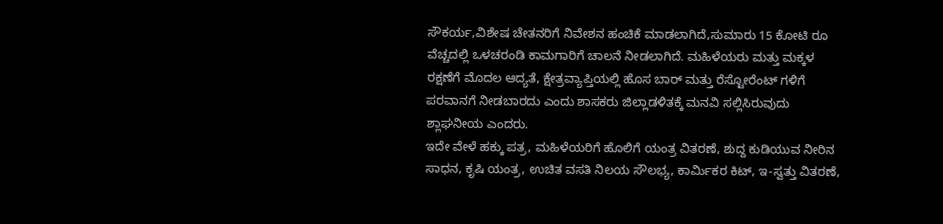ಸೌಕರ್ಯ,ವಿಶೇಷ ಚೇತನರಿಗೆ ನಿವೇಶನ ಹಂಚಿಕೆ ಮಾಡಲಾಗಿದೆ,ಸುಮಾರು 15 ಕೋಟಿ ರೂ ವೆಚ್ಚದಲ್ಲಿ ಒಳಚರಂಡಿ ಕಾಮಗಾರಿಗೆ ಚಾಲನೆ ನೀಡಲಾಗಿದೆ. ಮಹಿಳೆಯರು ಮತ್ತು ಮಕ್ಕಳ ರಕ್ಷಣೆಗೆ ಮೊದಲ ಆದ್ಯತೆ, ಕ್ಷೇತ್ರವ್ಯಾಪ್ತಿಯಲ್ಲಿ ಹೊಸ ಬಾರ್ ಮತ್ತು ರೆಸ್ಟೋರೆಂಟ್ ಗಳಿಗೆ ಪರವಾನಗೆ ನೀಡಬಾರದು ಎಂದು ಶಾಸಕರು ಜಿಲ್ಲಾಡಳಿತಕ್ಕೆ ಮನವಿ ಸಲ್ಲಿಸಿರುವುದು ಶ್ಲಾಘನೀಯ ಎಂದರು.
ಇದೇ ವೇಳೆ ಹಕ್ಕು ಪತ್ರ, ಮಹಿಳೆಯರಿಗೆ ಹೊಲಿಗೆ ಯಂತ್ರ ವಿತರಣೆ, ಶುದ್ದ ಕುಡಿಯುವ ನೀರಿನ ಸಾಧನ, ಕೃಷಿ ಯಂತ್ರ, ಉಚಿತ ವಸತಿ ನಿಲಯ ಸೌಲಭ್ಯ, ಕಾರ್ಮಿಕರ ಕಿಟ್, ಇ-ಸ್ವತ್ತು ವಿತರಣೆ,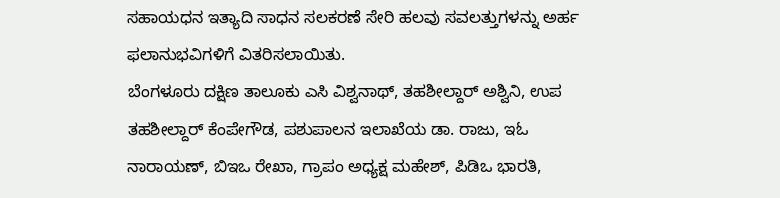ಸಹಾಯಧನ ಇತ್ಯಾದಿ ಸಾಧನ ಸಲಕರಣೆ ಸೇರಿ ಹಲವು ಸವಲತ್ತುಗಳನ್ನು ಅರ್ಹ ಫಲಾನುಭವಿಗಳಿಗೆ ವಿತರಿಸಲಾಯಿತು.
ಬೆಂಗಳೂರು ದಕ್ಷಿಣ ತಾಲೂಕು ಎಸಿ ವಿಶ್ವನಾಥ್, ತಹಶೀಲ್ದಾರ್ ಅಶ್ವಿನಿ, ಉಪ ತಹಶೀಲ್ದಾರ್ ಕೆಂಪೇಗೌಡ, ಪಶುಪಾಲನ ಇಲಾಖೆಯ ಡಾ. ರಾಜು, ಇಓ ನಾರಾಯಣ್, ಬಿಇಒ ರೇಖಾ, ಗ್ರಾಪಂ ಅಧ್ಯಕ್ಷ ಮಹೇಶ್, ಪಿಡಿಒ ಭಾರತಿ,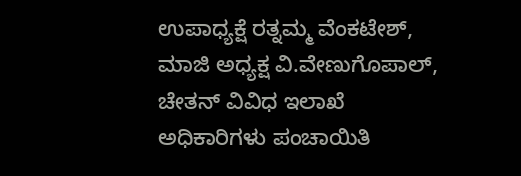ಉಪಾಧ್ಯಕ್ಷೆ ರತ್ನಮ್ಮ ವೆಂಕಟೇಶ್, ಮಾಜಿ ಅಧ್ಯಕ್ಷ ವಿ.ವೇಣುಗೊಪಾಲ್, ಚೇತನ್ ವಿವಿಧ ಇಲಾಖೆ ಅಧಿಕಾರಿಗಳು ಪಂಚಾಯಿತಿ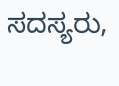ಸದಸ್ಯರು,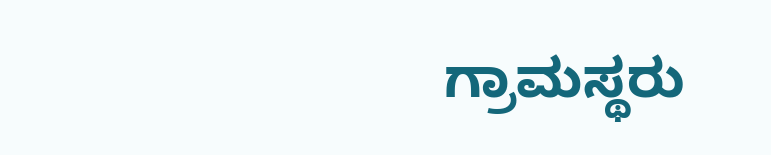ಗ್ರಾಮಸ್ಥರು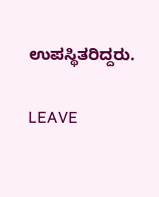ಉಪಸ್ಥಿತರಿದ್ದರು.

LEAVE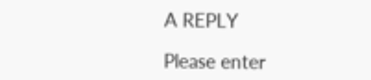A REPLY

Please enter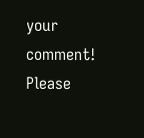your comment!
Please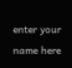enter your name here